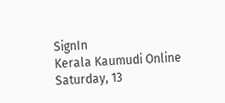SignIn
Kerala Kaumudi Online
Saturday, 13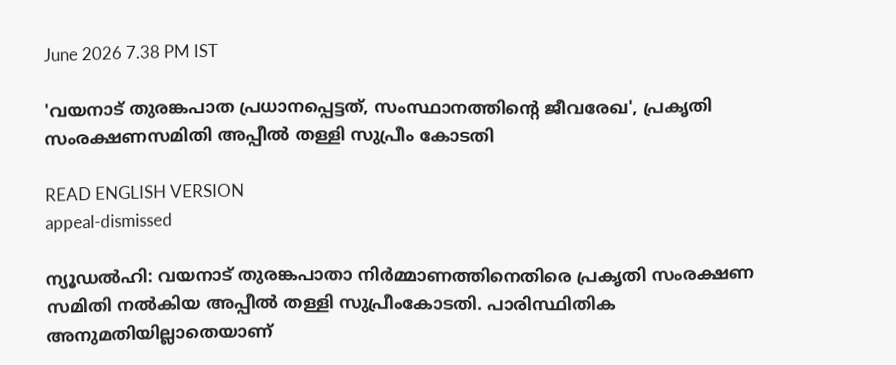June 2026 7.38 PM IST

'വയനാട് തുരങ്കപാത പ്രധാനപ്പെട്ടത്, സംസ്ഥാനത്തിന്റെ ജീവരേഖ', പ്രകൃതി സംരക്ഷണസമിതി അപ്പീൽ തള്ളി സുപ്രീം കോടതി

READ ENGLISH VERSION
appeal-dismissed

ന്യൂഡൽഹി: വയനാട് തുരങ്കപാതാ നിർമ്മാണത്തിനെതിരെ പ്രകൃതി സംരക്ഷണ സമിതി നൽകിയ അപ്പീൽ തള്ളി സുപ്രീംകോടതി. പാരിസ്ഥിതിക അനുമതിയില്ലാതെയാണ്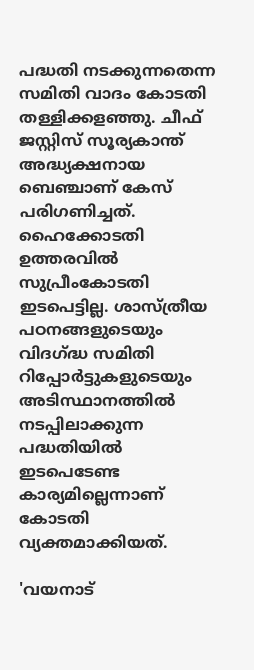പദ്ധതി നടക്കുന്നതെന്ന സമിതി വാദം കോടതി തള്ളിക്കളഞ്ഞു. ചീഫ് ജസ്റ്റിസ് സൂര്യകാന്ത് അദ്ധ്യക്ഷനായ ബെഞ്ചാണ് കേസ് പരിഗണിച്ചത്. ഹൈക്കോടതി ഉത്തരവിൽ സുപ്രീംകോടതി ഇടപെട്ടില്ല. ശാസ്‌ത്രീയ പഠനങ്ങളുടെയും വിദഗ്ദ്ധ സമിതി റിപ്പോർട്ടുകളുടെയും അടിസ്ഥാനത്തിൽ നടപ്പിലാക്കുന്ന പദ്ധതിയിൽ ഇടപെടേണ്ട കാര്യമില്ലെന്നാണ് കോടതി വ്യക്തമാക്കിയത്.

'വയനാട്‌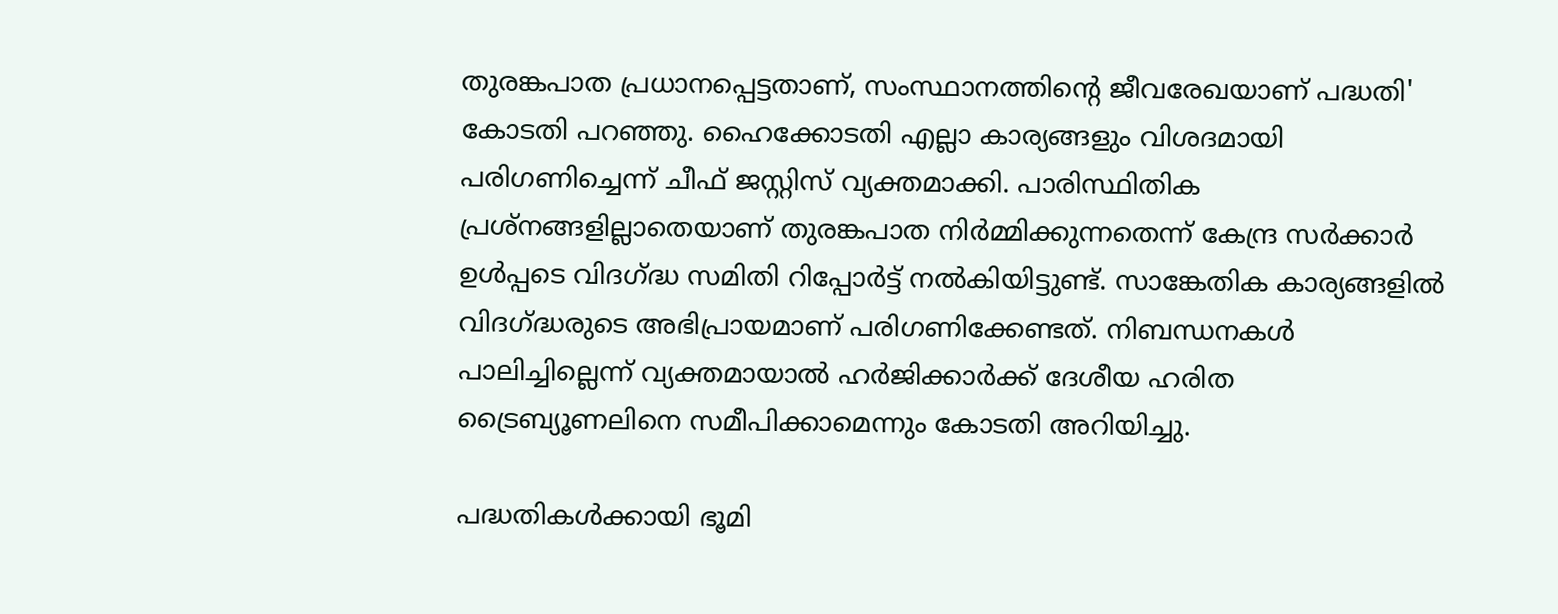തുരങ്കപാത പ്രധാനപ്പെട്ടതാണ്, സംസ്ഥാനത്തിന്റെ ജീവരേഖയാണ് പദ്ധതി' കോടതി പറഞ്ഞു. ഹൈക്കോടതി എല്ലാ കാര്യങ്ങളും വിശദമായി പരിഗണിച്ചെന്ന് ചീഫ് ജസ്റ്റിസ് വ്യക്തമാക്കി. പാരിസ്ഥിതിക പ്രശ്‌നങ്ങളില്ലാതെയാണ് തുരങ്കപാത നിർമ്മിക്കുന്നതെന്ന് കേന്ദ്ര സർക്കാർ ഉൾപ്പടെ വിദഗ്ദ്ധ സമിതി റിപ്പോർട്ട് നൽകിയിട്ടുണ്ട്. സാങ്കേതിക കാര്യങ്ങളിൽ വിദഗ്ദ്ധരുടെ അഭിപ്രായമാണ് പരിഗണിക്കേണ്ടത്. നിബന്ധനകൾ പാലിച്ചില്ലെന്ന് വ്യക്തമായാൽ ഹർജിക്കാർക്ക് ദേശീയ ഹരിത ട്രൈബ്യൂണലിനെ സമീപിക്കാമെന്നും കോടതി അറിയിച്ചു.

പദ്ധതികൾക്കായി ഭൂമി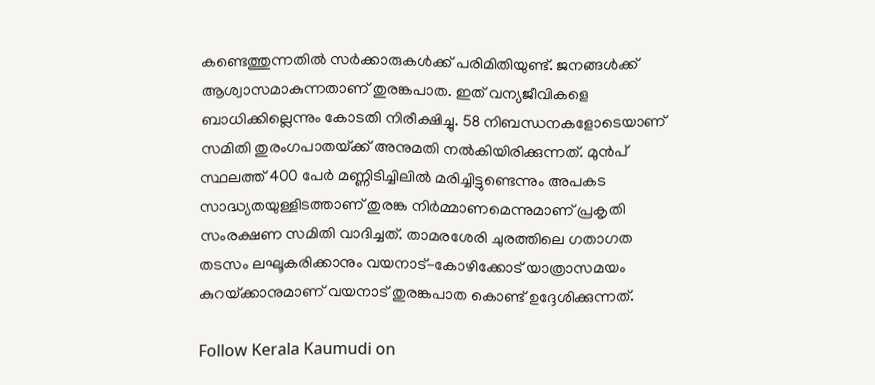കണ്ടെത്തുന്നതിൽ സർക്കാരുകൾക്ക് പരിമിതിയുണ്ട്. ജനങ്ങൾക്ക് ആശ്വാസമാകുന്നതാണ് തുരങ്കപാത. ഇത് വന്യജീവികളെ ബാധിക്കില്ലെന്നും കോടതി നിരീക്ഷിച്ചു. 58 നിബന്ധനകളോടെയാണ്‌ സമിതി തുരംഗപാതയ്‌ക്ക് അനുമതി നൽകിയിരിക്കുന്നത്. മുൻപ് സ്ഥലത്ത് 400 പേർ മണ്ണിടിച്ചിലിൽ മരിച്ചിട്ടുണ്ടെന്നും അപകട സാദ്ധ്യതയുള്ളിടത്താണ് തുരങ്ക നിർമ്മാണമെന്നുമാണ് പ്രകൃതി സംരക്ഷണ സമിതി വാദിച്ചത്. താമരശേരി ചുരത്തിലെ ഗതാഗത തടസം ലഘൂകരിക്കാനും വയനാട്-കോഴിക്കോട് യാത്രാസമയം കുറയ്‌ക്കാനുമാണ് വയനാട് തുരങ്കപാത കൊണ്ട് ഉദ്ദേശിക്കുന്നത്.

Follow Kerala Kaumudi on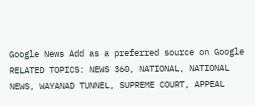Google News Add as a preferred source on Google
RELATED TOPICS: NEWS 360, NATIONAL, NATIONAL NEWS, WAYANAD TUNNEL, SUPREME COURT, APPEAL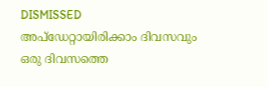DISMISSED
അപ്ഡേറ്റായിരിക്കാം ദിവസവും
ഒരു ദിവസത്തെ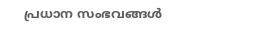പ്രധാന സംഭവങ്ങൾ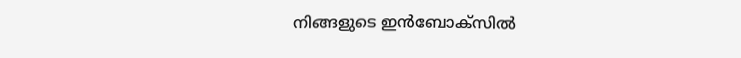നിങ്ങളുടെ ഇൻബോക്സിൽ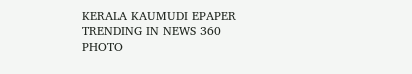KERALA KAUMUDI EPAPER
TRENDING IN NEWS 360
PHOTO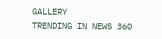GALLERY
TRENDING IN NEWS 360